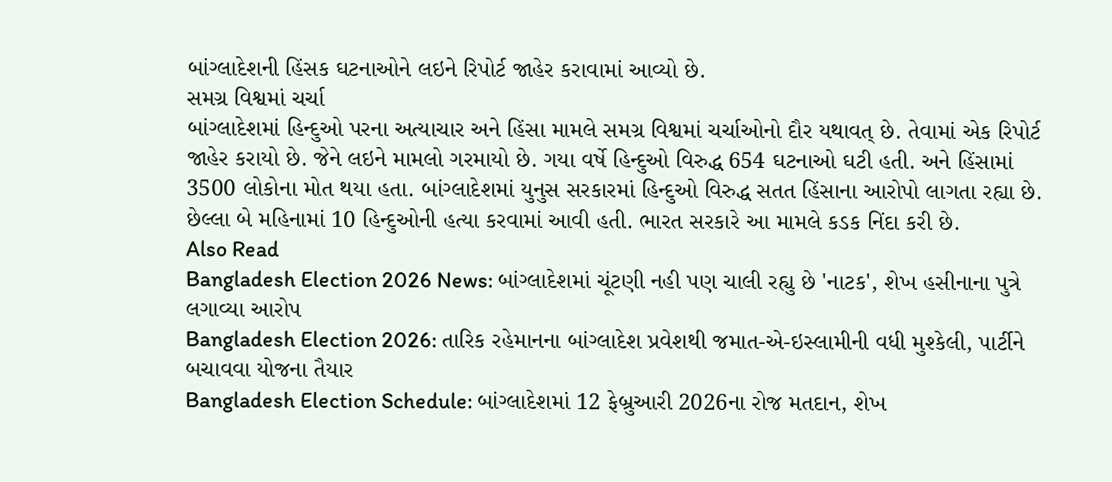બાંગ્લાદેશની હિંસક ઘટનાઓને લઇને રિપોર્ટ જાહેર કરાવામાં આવ્યો છે.
સમગ્ર વિશ્વમાં ચર્ચા
બાંગ્લાદેશમાં હિન્દુઓ પરના અત્યાચાર અને હિંસા મામલે સમગ્ર વિશ્વમાં ચર્ચાઓનો દૌર યથાવત્ છે. તેવામાં એક રિપોર્ટ જાહેર કરાયો છે. જેને લઇને મામલો ગરમાયો છે. ગયા વર્ષે હિન્દુઓ વિરુદ્ધ 654 ઘટનાઓ ઘટી હતી. અને હિંસામાં 3500 લોકોના મોત થયા હતા. બાંગ્લાદેશમાં યુનુસ સરકારમાં હિન્દુઓ વિરુદ્ધ સતત હિંસાના આરોપો લાગતા રહ્યા છે. છેલ્લા બે મહિનામાં 10 હિન્દુઓની હત્યા કરવામાં આવી હતી. ભારત સરકારે આ મામલે કડક નિંદા કરી છે.
Also Read
Bangladesh Election 2026 News: બાંગ્લાદેશમાં ચૂંટણી નહી પણ ચાલી રહ્યુ છે 'નાટક', શેખ હસીનાના પુત્રે લગાવ્યા આરોપ
Bangladesh Election 2026: તારિક રહેમાનના બાંગ્લાદેશ પ્રવેશથી જમાત-એ-ઇસ્લામીની વધી મુશ્કેલી, પાર્ટીને બચાવવા યોજના તૈયાર
Bangladesh Election Schedule: બાંગ્લાદેશમાં 12 ફેબ્રુઆરી 2026ના રોજ મતદાન, શેખ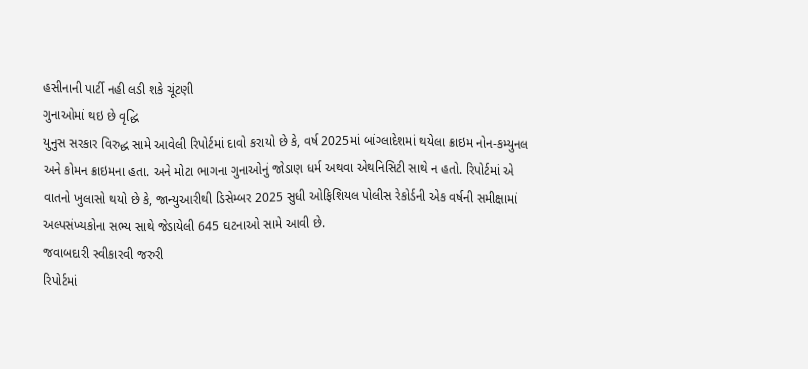હસીનાની પાર્ટી નહી લડી શકે ચૂંટણી
ગુનાઓમાં થઇ છે વૃદ્ધિ
યુનુસ સરકાર વિરુદ્ધ સામે આવેલી રિપોર્ટમાં દાવો કરાયો છે કે, વર્ષ 2025માં બાંગ્લાદેશમાં થયેલા ક્રાઇમ નોન-કમ્યુનલ અને કોમન ક્રાઇમના હતા. અને મોટા ભાગના ગુનાઓનું જોડાણ ધર્મ અથવા એથનિસિટી સાથે ન હતો. રિપોર્ટમાં એ વાતનો ખુલાસો થયો છે કે, જાન્યુઆરીથી ડિસેમ્બર 2025 સુધી ઓફિશિયલ પોલીસ રેકોર્ડની એક વર્ષની સમીક્ષામાં અલ્પસંખ્યકોના સભ્ય સાથે જેડાયેલી 645 ઘટનાઓ સામે આવી છે.
જવાબદારી સ્વીકારવી જરુરી
રિપોર્ટમાં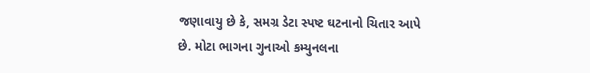જણાવાયુ છે કે, સમગ્ર ડેટા સ્પષ્ટ ઘટનાનો ચિતાર આપે છે. મોટા ભાગના ગુનાઓ કમ્યુનલના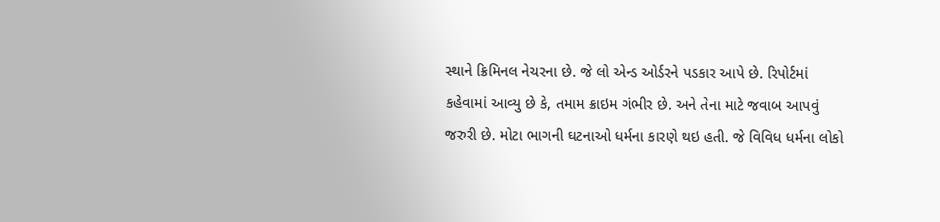સ્થાને ક્રિમિનલ નેચરના છે. જે લો એન્ડ ઓર્ડરને પડકાર આપે છે. રિપોર્ટમાં કહેવામાં આવ્યુ છે કે, તમામ ક્રાઇમ ગંભીર છે. અને તેના માટે જવાબ આપવું જરુરી છે. મોટા ભાગની ઘટનાઓ ધર્મના કારણે થઇ હતી. જે વિવિધ ધર્મના લોકો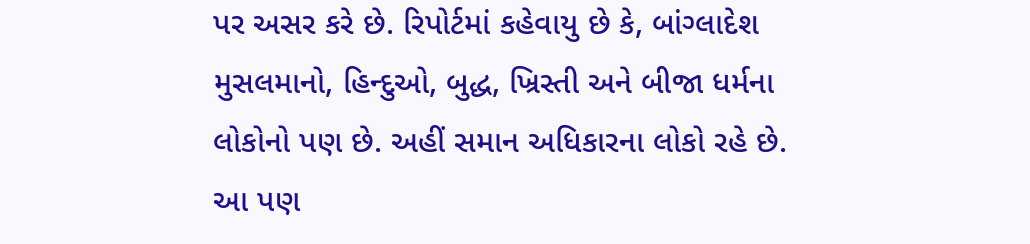પર અસર કરે છે. રિપોર્ટમાં કહેવાયુ છે કે, બાંગ્લાદેશ મુસલમાનો, હિન્દુઓ, બુદ્ધ, ખ્રિસ્તી અને બીજા ધર્મના લોકોનો પણ છે. અહીં સમાન અધિકારના લોકો રહે છે.
આ પણ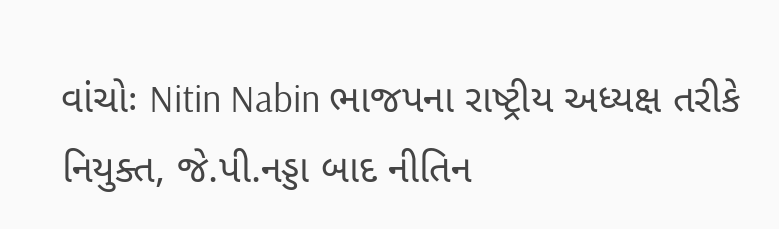વાંચોઃ Nitin Nabin ભાજપના રાષ્ટ્રીય અધ્યક્ષ તરીકે નિયુક્ત, જે.પી.નડ્ડા બાદ નીતિન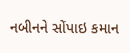નબીનને સોંપાઇ કમાન